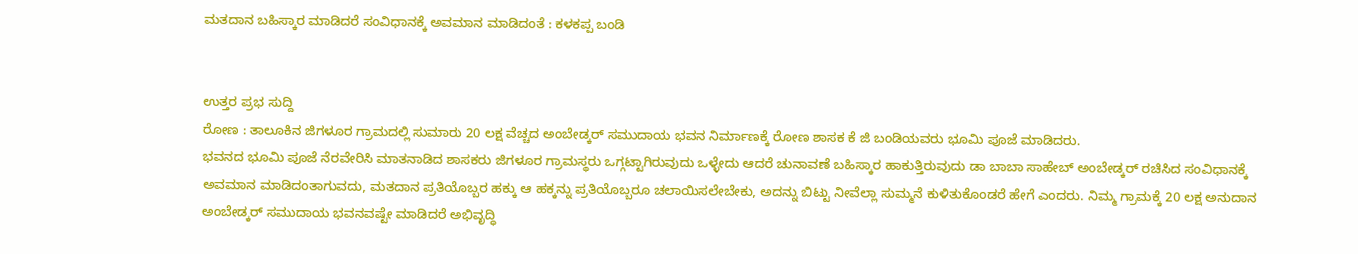ಮತದಾನ ಬಹಿಸ್ಕಾರ ಮಾಡಿದರೆ ಸಂವಿಧಾನಕ್ಕೆ ಅವಮಾನ ಮಾಡಿದಂತೆ : ಕಳಕಪ್ಪ ಬಂಡಿ


ಉತ್ತರ ಪ್ರಭ ಸುದ್ದಿ
ರೋಣ : ತಾಲೂಕಿನ ಜಿಗಳೂರ ಗ್ರಾಮದಲ್ಲಿ ಸುಮಾರು 20 ಲಕ್ಷ ವೆಚ್ಚದ ಅಂಬೇಡ್ಕರ್ ಸಮುದಾಯ ಭವನ ನಿರ್ಮಾಣಕ್ಕೆ ರೋಣ ಶಾಸಕ ಕೆ ಜಿ ಬಂಡಿಯವರು ಭೂಮಿ ಪೂಜೆ ಮಾಡಿದರು.
ಭವನದ ಭೂಮಿ ಪೂಜೆ ನೆರವೇರಿಸಿ ಮಾತನಾಡಿದ ಶಾಸಕರು ಜಿಗಳೂರ ಗ್ರಾಮಸ್ಥರು ಒಗ್ಗಟ್ಟಾಗಿರುವುದು ಒಳ್ಳೇದು ಆದರೆ ಚುನಾವಣೆ ಬಹಿಸ್ಕಾರ ಹಾಕುತ್ತಿರುವುದು ಡಾ ಬಾಬಾ ಸಾಹೇಬ್ ಅಂಬೇಡ್ಕರ್ ರಚಿಸಿದ ಸಂವಿಧಾನಕ್ಕೆ ಅವಮಾನ ಮಾಡಿದಂತಾಗುವದು, ಮತದಾನ ಪ್ರತಿಯೊಬ್ಬರ ಹಕ್ಕು ಆ ಹಕ್ಕನ್ನು ಪ್ರತಿಯೊಬ್ಬರೂ ಚಲಾಯಿಸಲೇಬೇಕು, ಅದನ್ನು ಬಿಟ್ಟು ನೀವೆಲ್ಲಾ ಸುಮ್ಮನೆ ಕುಳಿತುಕೊಂಡರೆ ಹೇಗೆ ಎಂದರು. ನಿಮ್ಮ ಗ್ರಾಮಕ್ಕೆ 20 ಲಕ್ಷ ಅನುದಾನ ಅಂಬೇಡ್ಕರ್ ಸಮುದಾಯ ಭವನವಷ್ಟೇ ಮಾಡಿದರೆ ಅಭಿವೃದ್ಧಿ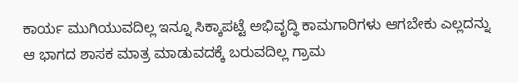ಕಾರ್ಯ ಮುಗಿಯುವದಿಲ್ಲ ಇನ್ನೂ ಸಿಕ್ಕಾಪಟ್ಟೆ ಅಭಿವೃದ್ಧಿ ಕಾಮಗಾರಿಗಳು ಆಗಬೇಕು ಎಲ್ಲದನ್ನು ಆ ಭಾಗದ ಶಾಸಕ ಮಾತ್ರ ಮಾಡುವದಕ್ಕೆ ಬರುವದಿಲ್ಲ ಗ್ರಾಮ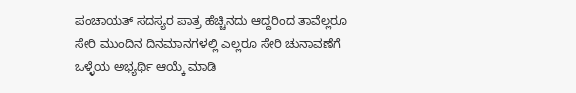ಪಂಚಾಯತ್ ಸದಸ್ಯರ ಪಾತ್ರ ಹೆಚ್ಚಿನದು ಆದ್ದರಿಂದ ತಾವೆಲ್ಲರೂ ಸೇರಿ ಮುಂದಿನ ದಿನಮಾನಗಳಲ್ಲಿ ಎಲ್ಲರೂ ಸೇರಿ ಚುನಾವಣೆಗೆ ಒಳ್ಳೆಯ ಅಭ್ಯರ್ಥಿ ಆಯ್ಕೆ ಮಾಡಿ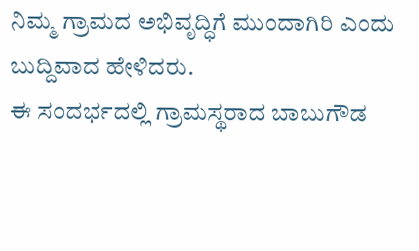ನಿಮ್ಮ ಗ್ರಾಮದ ಅಭಿವೃದ್ಧಿಗೆ ಮುಂದಾಗಿರಿ ಎಂದು ಬುದ್ದಿವಾದ ಹೇಳಿದರು.
ಈ ಸಂದರ್ಭದಲ್ಲಿ ಗ್ರಾಮಸ್ಥರಾದ ಬಾಬುಗೌಡ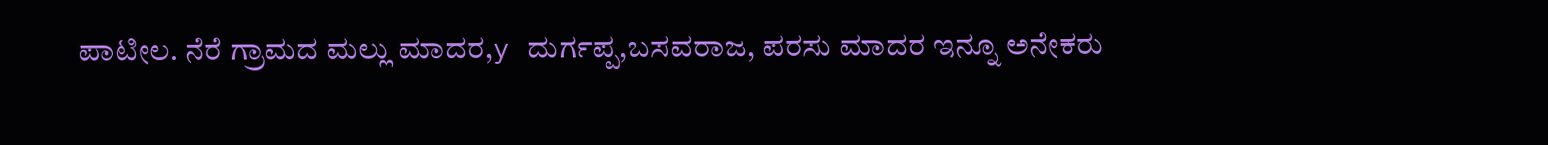ಪಾಟೀಲ. ನೆರೆ ಗ್ರಾಮದ ಮಲ್ಲು ಮಾದರ,y ದುರ್ಗಪ್ಪ,ಬಸವರಾಜ, ಪರಸು ಮಾದರ ಇನ್ನೂ ಅನೇಕರು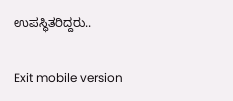ಉಪಸ್ಥಿತರಿದ್ದರು..

Exit mobile version